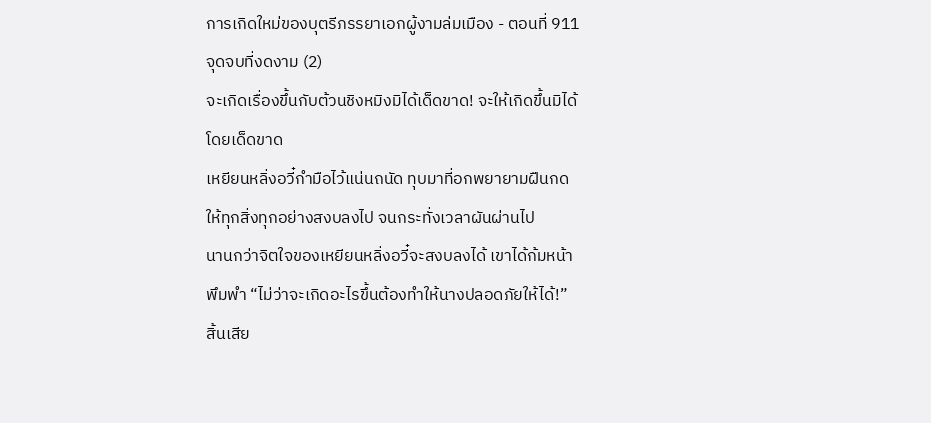การเกิดใหม่ของบุตรีภรรยาเอกผู้งามล่มเมือง - ตอนที่ 911 จุดจบที่งดงาม (2)
จะเกิดเรื่องขึ้นกับต้วนชิงหมิงมิได้เด็ดขาด! จะให้เกิดขึ้นมิได้โดยเด็ดขาด
เหยียนหลิ่งอวี๋กำมือไว้แน่นถนัด ทุบมาที่อกพยายามฝืนกดให้ทุกสิ่งทุกอย่างสงบลงไป จนกระทั่งเวลาผันผ่านไป
นานกว่าจิตใจของเหยียนหลิ่งอวี๋จะสงบลงได้ เขาได้ก้มหน้าพึมพำ “ไม่ว่าจะเกิดอะไรขึ้นต้องทำให้นางปลอดภัยให้ได้!”
สิ้นเสีย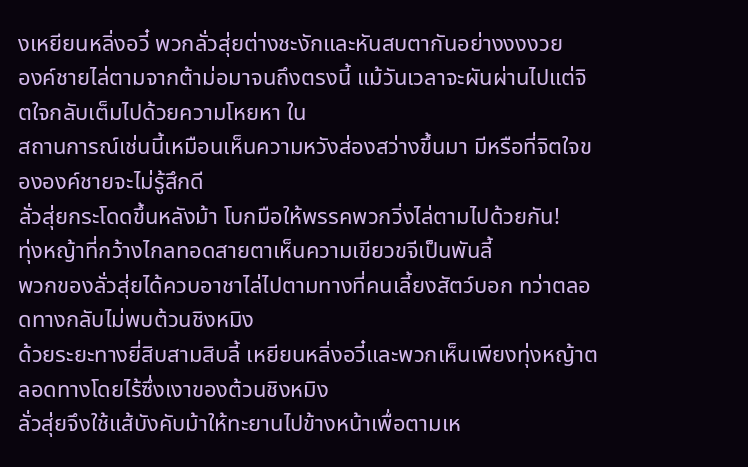งเหยียนหลิ่งอวี๋ พวกลั่วสุ่ยต่างชะงักและหันสบตากันอย่างงงงวย
องค์ชายไล่ตามจากต้าม่อมาจนถึงตรงนี้ แม้วันเวลาจะผันผ่านไปแต่จิตใจกลับเต็มไปด้วยความโหยหา ใน
สถานการณ์เช่นนี้เหมือนเห็นความหวังส่องสว่างขึ้นมา มีหรือที่จิตใจขององค์ชายจะไม่รู้สึกดี
ลั่วสุ่ยกระโดดขึ้นหลังม้า โบกมือให้พรรคพวกวิ่งไล่ตามไปด้วยกัน!
ทุ่งหญ้าที่กว้างไกลทอดสายตาเห็นความเขียวขจีเป็นพันลี้
พวกของลั่วสุ่ยได้ควบอาชาไล่ไปตามทางที่คนเลี้ยงสัตว์บอก ทว่าตลอดทางกลับไม่พบต้วนชิงหมิง
ด้วยระยะทางยี่สิบสามสิบลี้ เหยียนหลิ่งอวี๋และพวกเห็นเพียงทุ่งหญ้าตลอดทางโดยไร้ซึ่งเงาของต้วนชิงหมิง
ลั่วสุ่ยจึงใช้แส้บังคับม้าให้ทะยานไปข้างหน้าเพื่อตามเห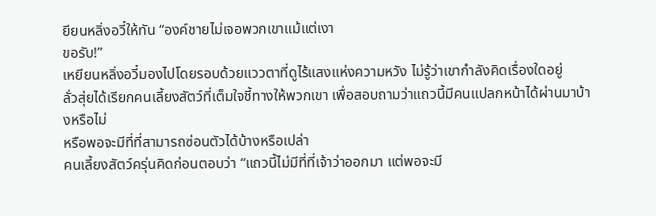ยียนหลิ่งอวี๋ให้ทัน “องค์ชายไม่เจอพวกเขาแม้แต่เงา
ขอรับ!”
เหยียนหลิ่งอวี๋มองไปโดยรอบด้วยแววตาที่ดูไร้แสงแห่งความหวัง ไม่รู้ว่าเขากำลังคิดเรื่องใดอยู่
ลั่วสุ่ยได้เรียกคนเลี้ยงสัตว์ที่เต็มใจชี้ทางให้พวกเขา เพื่อสอบถามว่าแถวนี้มีคนแปลกหน้าได้ผ่านมาบ้างหรือไม่
หรือพอจะมีที่ที่สามารถซ่อนตัวได้บ้างหรือเปล่า
คนเลี้ยงสัตว์ครุ่นคิดก่อนตอบว่า “แถวนี้ไม่มีที่ที่เจ้าว่าออกมา แต่พอจะมี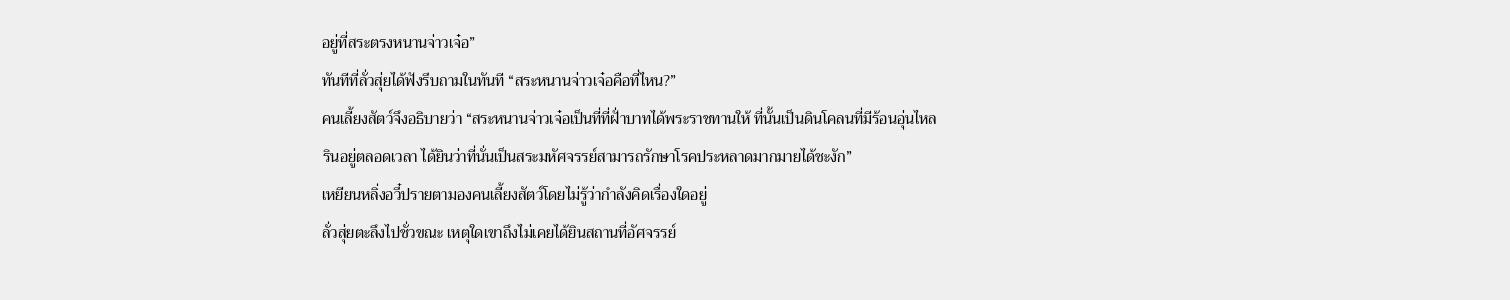อยู่ที่สระตรงหนานจ่าวเจ๋อ”
ทันทีที่ลั่วสุ่ยได้ฟังรีบถามในทันที “สระหนานจ่าวเจ๋อคือที่ไหน?”
คนเลี้ยงสัตว์จึงอธิบายว่า “สระหนานจ่าวเจ๋อเป็นที่ที่ฝั่าบาทได้พระราชทานให้ ที่นั้นเป็นดินโคลนที่มีร้อนอุ่นไหล
รินอยู่ตลอดเวลา ได้ยินว่าที่นั่นเป็นสระมหัศจรรย์สามารถรักษาโรคประหลาดมากมายได้ชะงัก”
เหยียนหลิ่งอวี๋ปรายตามองคนเลี้ยงสัตว์โดยไม่รู้ว่ากำลังคิดเรื่องใดอยู่
ลั่วสุ่ยตะลึงไปชั่วขณะ เหตุใดเขาถึงไม่เคยได้ยินสถานที่อัศจรรย์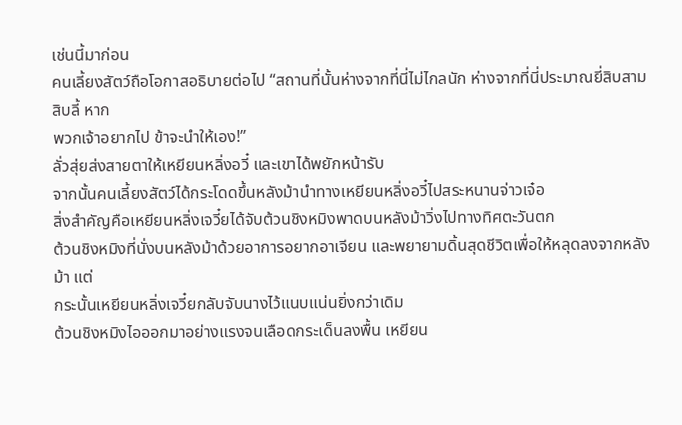เช่นนี้มาก่อน
คนเลี้ยงสัตว์ถือโอกาสอธิบายต่อไป “สถานที่นั้นห่างจากที่นี่ไม่ไกลนัก ห่างจากที่นี่ประมาณยี่สิบสามสิบลี้ หาก
พวกเจ้าอยากไป ข้าจะนำให้เอง!”
ลั่วสุ่ยส่งสายตาให้เหยียนหลิ่งอวี๋ และเขาได้พยักหน้ารับ
จากนั้นคนเลี้ยงสัตว์ได้กระโดดขึ้นหลังม้านำทางเหยียนหลิ่งอวี๋ไปสระหนานจ่าวเจ๋อ
สิ่งสำคัญคือเหยียนหลิ่งเจวี๋ยได้จับต้วนชิงหมิงพาดบนหลังม้าวิ่งไปทางทิศตะวันตก
ต้วนชิงหมิงที่นั่งบนหลังม้าด้วยอาการอยากอาเจียน และพยายามดิ้นสุดชีวิตเพื่อให้หลุดลงจากหลังม้า แต่
กระนั้นเหยียนหลิ่งเจวี๋ยกลับจับนางไว้แนบแน่นยิ่งกว่าเดิม
ต้วนชิงหมิงไอออกมาอย่างแรงจนเลือดกระเด็นลงพื้น เหยียน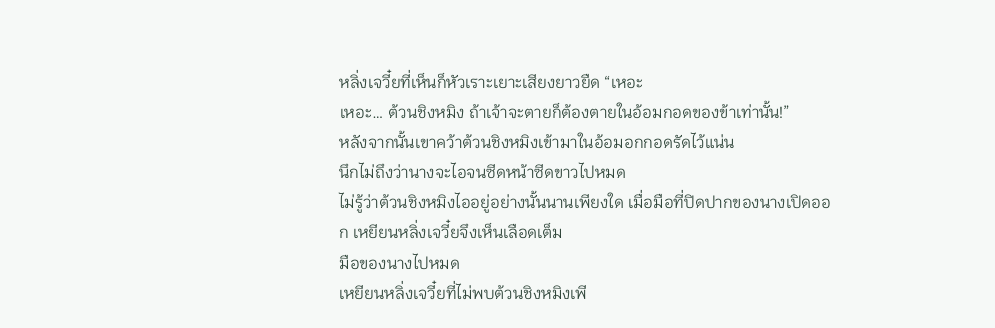หลิ่งเจวี๋ยที่เห็นก็หัวเราะเยาะเสียงยาวยืด “เหอะ
เหอะ… ต้วนชิงหมิง ถ้าเจ้าจะตายก็ต้องตายในอ้อมกอดของข้าเท่านั้น!”
หลังจากนั้นเขาคว้าต้วนชิงหมิงเข้ามาในอ้อมอกกอดรัดไว้แน่น
นึกไม่ถึงว่านางจะไอจนซีดหน้าซีดขาวไปหมด
ไม่รู้ว่าต้วนชิงหมิงไออยู่อย่างนั้นนานเพียงใด เมื่อมือที่ปิดปากของนางเปิดออก เหยียนหลิ่งเจวี๋ยจึงเห็นเลือดเต็ม
มือของนางไปหมด
เหยียนหลิ่งเจวี๋ยที่ไม่พบต้วนชิงหมิงเพี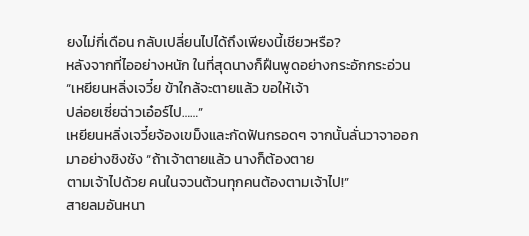ยงไม่กี่เดือน กลับเปลี่ยนไปได้ถึงเพียงนี้เชียวหรือ?
หลังจากที่ไออย่างหนัก ในที่สุดนางก็ฝืนพูดอย่างกระอักกระอ่วน “เหยียนหลิ่งเจวี๋ย ข้าใกล้จะตายแล้ว ขอให้เจ้า
ปล่อยเซี่ยฉ่าวเอ๋อร์ไป……”
เหยียนหลิ่งเจวี๋ยจ้องเขม็งและกัดฟันกรอดๆ จากนั้นลั่นวาจาออกมาอย่างชิงชัง “ถ้าเจ้าตายแล้ว นางก็ต้องตาย
ตามเจ้าไปด้วย คนในจวนต้วนทุกคนต้องตามเจ้าไป!”
สายลมอันหนา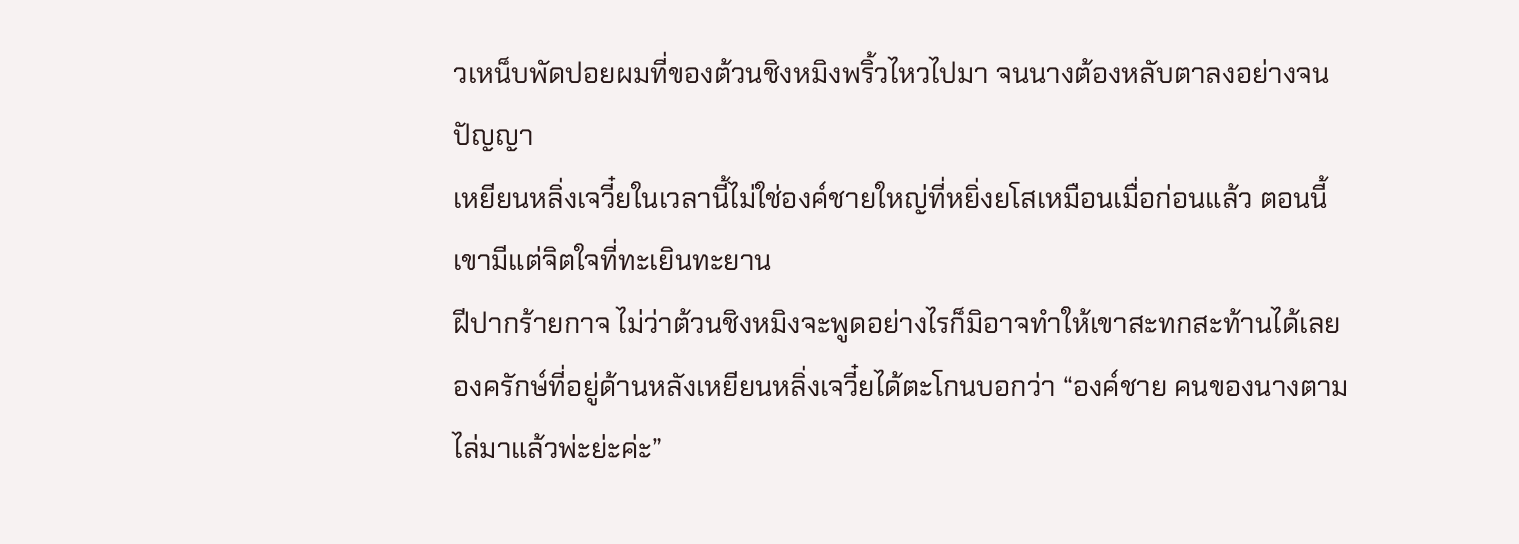วเหน็บพัดปอยผมที่ของต้วนชิงหมิงพริ้วไหวไปมา จนนางต้องหลับตาลงอย่างจนปัญญา
เหยียนหลิ่งเจวี๋ยในเวลานี้ไม่ใช่องค์ชายใหญ่ที่หยิ่งยโสเหมือนเมื่อก่อนแล้ว ตอนนี้เขามีแต่จิตใจที่ทะเยินทะยาน
ฝีปากร้ายกาจ ไม่ว่าต้วนชิงหมิงจะพูดอย่างไรก็มิอาจทำให้เขาสะทกสะท้านได้เลย
องครักษ์ที่อยู่ด้านหลังเหยียนหลิ่งเจวี๋ยได้ตะโกนบอกว่า “องค์ชาย คนของนางตามไล่มาแล้วพ่ะย่ะค่ะ”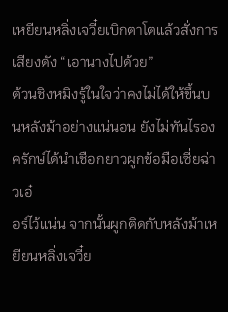เหยียนหลิ่งเจวี๋ยเบิกตาโตแล้วสั่งการเสียงดัง “เอานางไปด้วย”
ต้วนชิงหมิงรู้ในใจว่าคงไม่ได้ให้ขึ้นบนหลังม้าอย่างแน่นอน ยังไม่ทันไรองครักษ์ได้นำเชือกยาวผูกข้อมือเซี่ยฉ่าวเอ๋
อร์ไว้แน่น จากนั้นผูกติดกับหลังม้าเหยียนหลิ่งเจวี๋ย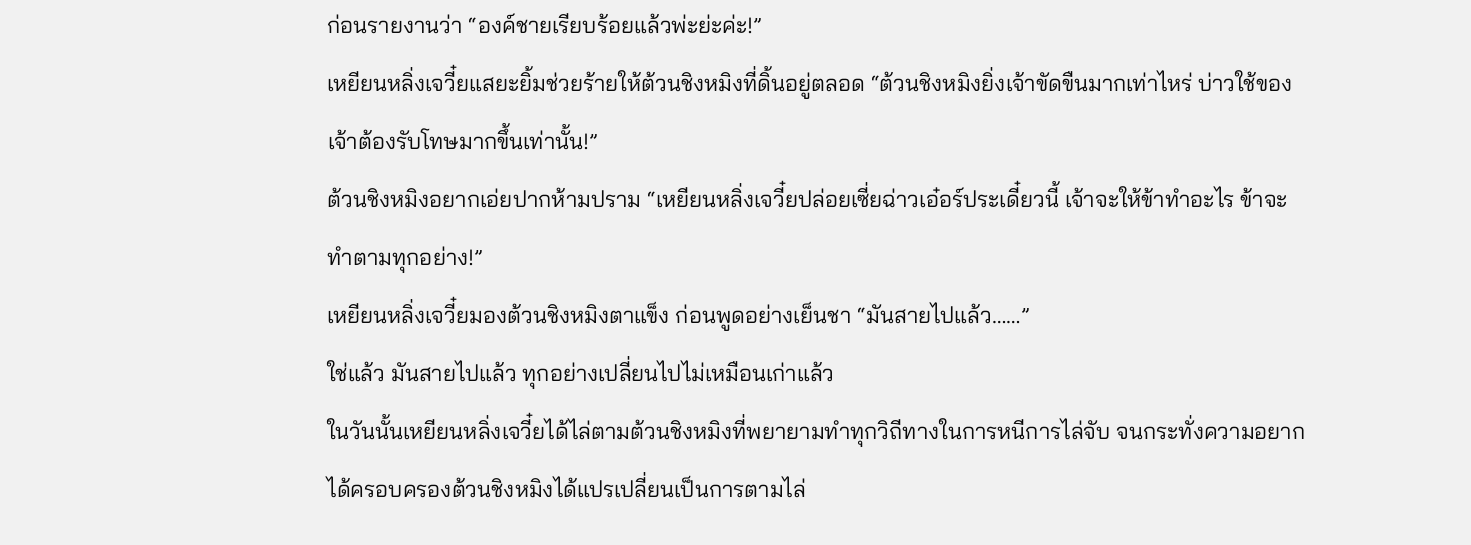ก่อนรายงานว่า “องค์ชายเรียบร้อยแล้วพ่ะย่ะค่ะ!”
เหยียนหลิ่งเจวี๋ยแสยะยิ้มช่วยร้ายให้ต้วนชิงหมิงที่ดิ้นอยู่ตลอด “ต้วนชิงหมิงยิ่งเจ้าขัดขืนมากเท่าไหร่ บ่าวใช้ของ
เจ้าต้องรับโทษมากขึ้นเท่านั้น!”
ต้วนชิงหมิงอยากเอ่ยปากห้ามปราม “เหยียนหลิ่งเจวี๋ยปล่อยเซี่ยฉ่าวเอ๋อร์ประเดี๋ยวนี้ เจ้าจะให้ข้าทำอะไร ข้าจะ
ทำตามทุกอย่าง!”
เหยียนหลิ่งเจวี๋ยมองต้วนชิงหมิงตาแข็ง ก่อนพูดอย่างเย็นชา “มันสายไปแล้ว……”
ใช่แล้ว มันสายไปแล้ว ทุกอย่างเปลี่ยนไปไม่เหมือนเก่าแล้ว
ในวันนั้นเหยียนหลิ่งเจวี๋ยได้ไล่ตามต้วนชิงหมิงที่พยายามทำทุกวิถีทางในการหนีการไล่จับ จนกระทั่งความอยาก
ได้ครอบครองต้วนชิงหมิงได้แปรเปลี่ยนเป็นการตามไล่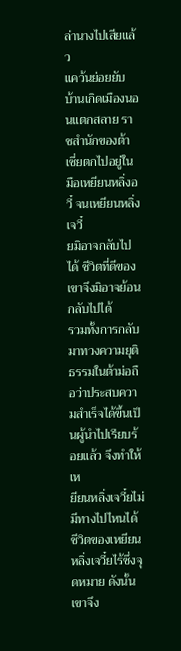ล่านางไปเสียแล้ว
แคว้นย่อยยับ บ้านเกิดเมืองนอนแตกสลาย ราชสำนักของต้าเซี่ยตกไปอยู่ในมือเหยียนหลิ่งอวี๋ จนเหยียนหลิ่งเจวี๋
ยมิอาจกลับไปได้ ชีวิตที่ดีของเขาจึงมิอาจย้อนกลับไปได้
รวมทั้งการกลับมาทวงความยุติธรรมในต้าม่อถือว่าประสบความสำเร็จได้ขึ้นเป็นผู้นำไปเรียบร้อยแล้ว จึงทำให้เห
ยียนหลิ่งเจวี๋ยไม่มีทางไปไหนได้
ชีวิตของเหยียนหลิ่งเจวี๋ยไร้ซึ่งจุดหมาย ดังนั้นเขาจึง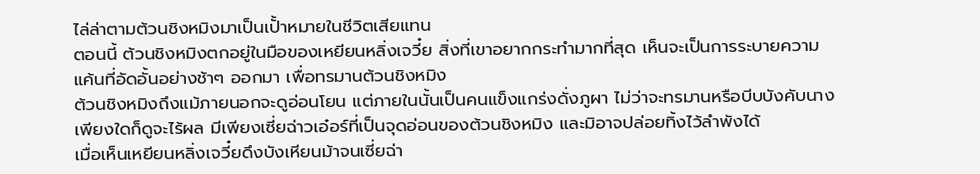ไล่ล่าตามต้วนชิงหมิงมาเป็นเปั้าหมายในชีวิตเสียแทน
ตอนนี้ ต้วนชิงหมิงตกอยู่ในมือของเหยียนหลิ่งเจวี๋ย สิ่งที่เขาอยากกระทำมากที่สุด เห็นจะเป็นการระบายความ
แค้นที่อัดอั้นอย่างช้าๆ ออกมา เพื่อทรมานต้วนชิงหมิง
ต้วนชิงหมิงถึงแม้ภายนอกจะดูอ่อนโยน แต่ภายในนั้นเป็นคนแข็งแกร่งดั่งภูผา ไม่ว่าจะทรมานหรือบีบบังคับนาง
เพียงใดก็ดูจะไร้ผล มีเพียงเซี่ยฉ่าวเอ๋อร์ที่เป็นจุดอ่อนของต้วนชิงหมิง และมิอาจปล่อยทิ้งไว้ลำพังได้
เมื่อเห็นเหยียนหลิ่งเจวี๋ยดึงบังเหียนม้าจนเซี่ยฉ่า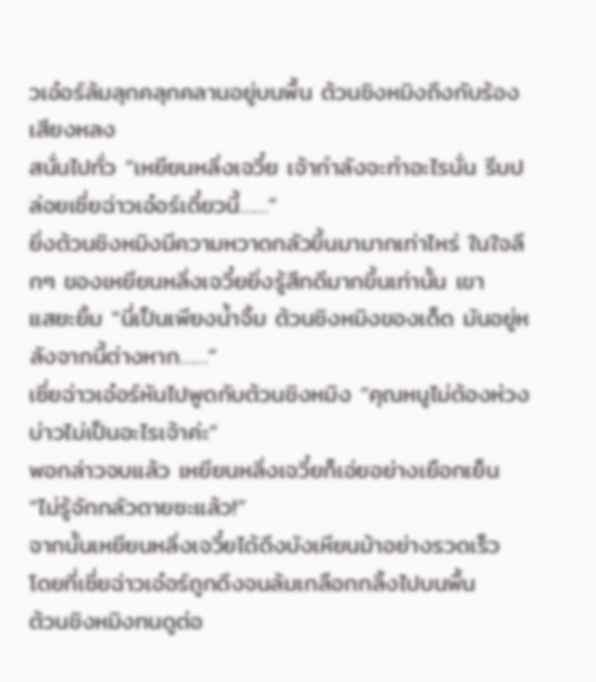วเอ๋อร์ล้มลุกคลุกคลานอยู่บนพื้น ต้วนชิงหมิงถึงกับร้องเสียงหลง
สนั่นไปทั่ว “เหยียนหลิ่งเจวี๋ย เจ้ากำลังจะทำอะไรนั่น รีบปล่อยเซี่ยฉ่าวเอ๋อร์เดี๋ยวนี้……”
ยิ่งต้วนชิงหมิงมีความหวาดกลัวขึ้นมามากเท่าไหร่ ในใจลึกๆ ของเหยียนหลิ่งเจวี๋ยยิ่งรู้สึกดีมากขึ้นเท่านั้น เขา
แสยะยิ้ม “นี่เป็นเพียงนํ้าจิ้ม ต้วนชิงหมิงของเด็ด มันอยู่หลังจากนี้ต่างหาก……”
เซี่ยฉ่าวเอ๋อร์หันไปพูดกับต้วนชิงหมิง “คุณหนูไม่ต้องห่วง บ่าวไม่เป็นอะไรเจ้าค่ะ”
พอกล่าวจบแล้ว เหยียนหลิ่งเจวี๋ยก็เอ่ยอย่างเยือกเย็น “ไม่รู้จักกลัวตายซะแล้ว!”
จากนั้นเหยียนหลิ่งเจวี๋ยได้ดึงบังเหียนม้าอย่างรวดเร็ว โดยที่เซี่ยฉ่าวเอ๋อร์ถูกดึงจนล้มเกลือกกลิ้งไปบนพื้น
ต้วนชิงหมิงทนดูต่อ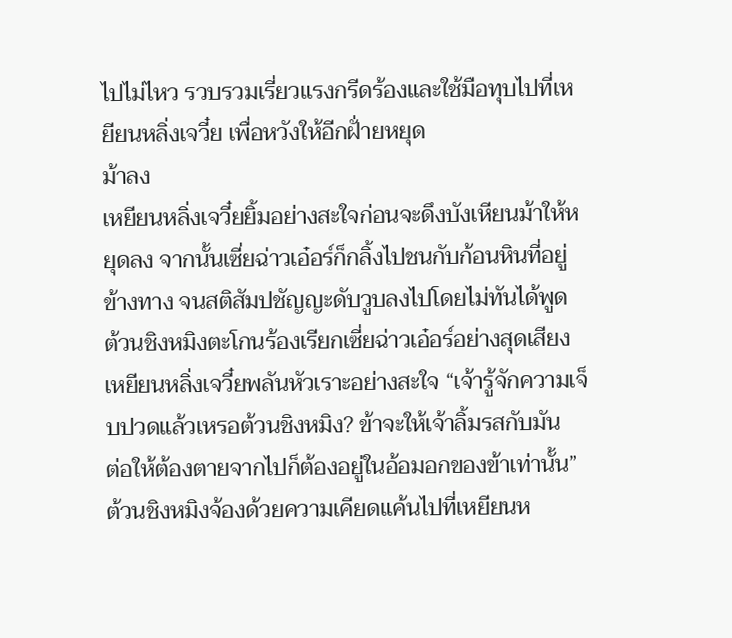ไปไม่ไหว รวบรวมเรี่ยวแรงกรีดร้องและใช้มือทุบไปที่เหยียนหลิ่งเจวี๋ย เพื่อหวังให้อีกฝั่ายหยุด
ม้าลง
เหยียนหลิ่งเจวี๋ยยิ้มอย่างสะใจก่อนจะดึงบังเหียนม้าให้หยุดลง จากนั้นเซี่ยฉ่าวเอ๋อร์ก็กลิ้งไปชนกับก้อนหินที่อยู่
ข้างทาง จนสติสัมปชัญญะดับวูบลงไปโดยไม่ทันได้พูด
ต้วนชิงหมิงตะโกนร้องเรียกเซี่ยฉ่าวเอ๋อร์อย่างสุดเสียง
เหยียนหลิ่งเจวี๋ยพลันหัวเราะอย่างสะใจ “เจ้ารู้จักความเจ็บปวดแล้วเหรอต้วนชิงหมิง? ข้าจะให้เจ้าลิ้มรสกับมัน
ต่อให้ต้องตายจากไปก็ต้องอยู่ในอ้อมอกของข้าเท่านั้น”
ต้วนชิงหมิงจ้องด้วยความเคียดแค้นไปที่เหยียนห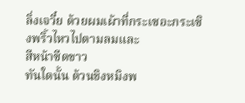ลิ่งเจวี๋ย ด้วยผมเผ้าที่กระเซอะกระเซิงพริ้วไหวไปตามลมและ
สีหน้าซีดขาว
ทันใดนั้น ต้วนชิงหมิงพ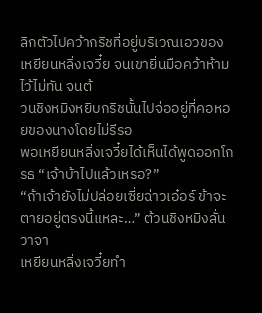ลิกตัวไปคว้ากริชที่อยู่บริเวณเอวของเหยียนหลิ่งเจวี๋ย จนเขายิ่นมือคว้าห้ามไว้ไม่ทัน จนต้
วนชิงหมิงหยิบกริชนั้นไปจ่ออยู่ที่คอหอยของนางโดยไม่รีรอ
พอเหยียนหลิ่งเจวี๋ยได้เห็นได้พูดออกโกรธ “เจ้าบ้าไปแล้วเหรอ?”
“ถ้าเจ้ายังไม่ปล่อยเซี่ยฉ่าวเอ๋อร์ ข้าจะตายอยู่ตรงนี้แหละ…” ต้วนชิงหมิงลั่นวาจา
เหยียนหลิ่งเจวี๋ยทำ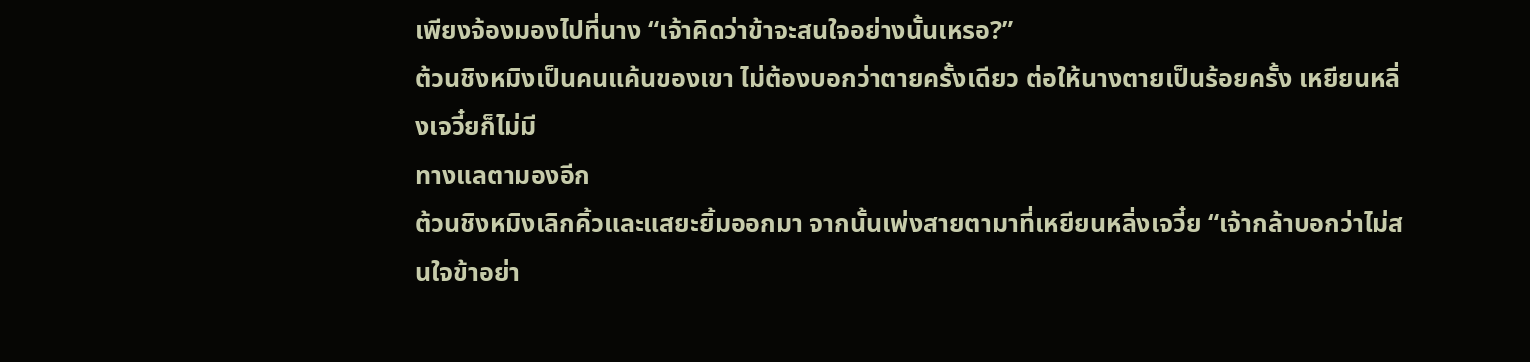เพียงจ้องมองไปที่นาง “เจ้าคิดว่าข้าจะสนใจอย่างนั้นเหรอ?”
ต้วนชิงหมิงเป็นคนแค้นของเขา ไม่ต้องบอกว่าตายครั้งเดียว ต่อให้นางตายเป็นร้อยครั้ง เหยียนหลิ่งเจวี๋ยก็ไม่มี
ทางแลตามองอีก
ต้วนชิงหมิงเลิกคิ้วและแสยะยิ้มออกมา จากนั้นเพ่งสายตามาที่เหยียนหลิ่งเจวี๋ย “เจ้ากล้าบอกว่าไม่สนใจข้าอย่า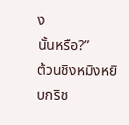ง
นั้นหรือ?”
ต้วนชิงหมิงหยิบกริช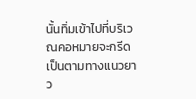นั้นทิ่มเข้าไปที่บริเวณคอหมายจะกรีดเป็นตามทางแนวยาว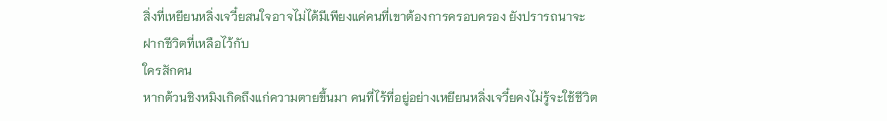สิ่งที่เหยียนหลิ่งเจวี๋ยสนใจอาจไม่ได้มีเพียงแค่คนที่เขาต้องการครอบครอง ยังปรารถนาจะฝากชีวิตที่เหลือไว้กับ
ใครสักคน
หากต้วนชิงหมิงเกิดถึงแก่ความตายขึ้นมา คนที่ไร้ที่อยู่อย่างเหยียนหลิ่งเจวี๋ยคงไม่รู้จะใช้ชีวิต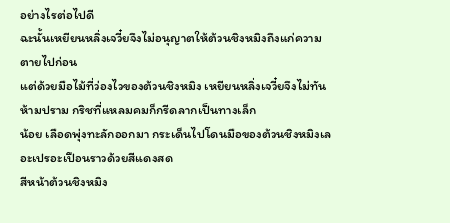อย่างไรต่อไปดี
ฉะนั้นเหยียนหลิ่งเจวี๋ยจึงไม่อนุญาตให้ต้วนชิงหมิงถึงแก่ความตายไปก่อน
แต่ด้วยมือไม้ที่ว่องไวของต้วนชิงหมิง เหยียนหลิ่งเจวี๋ยจึงไม่ทันห้ามปราม กริชที่แหลมคมก็กรีดลากเป็นทางเล็ก
น้อย เลือดพุ่งทะลักออกมา กระเด็นไปโดนมือของต้วนชิงหมิงเลอะเปรอะเปือนราวด้วยสีแดงสด
สีหน้าต้วนชิงหมิง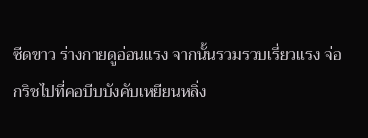ซีดขาว ร่างกายดูอ่อนแรง จากนั้นรวมรวบเรี่ยวแรง จ่อกริชไปที่คอบีบบังคับเหยียนหลิ่ง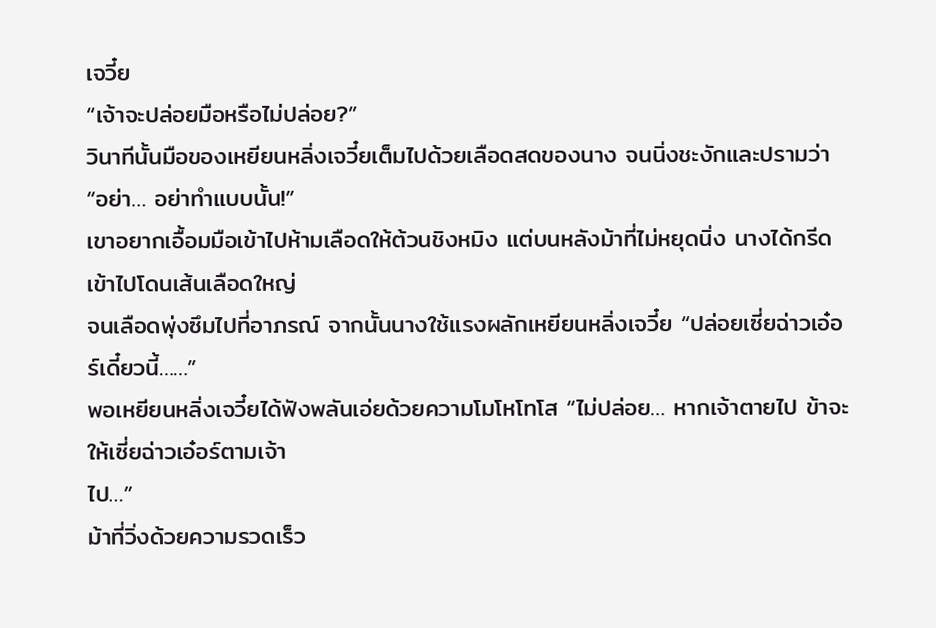เจวี๋ย
“เจ้าจะปล่อยมือหรือไม่ปล่อย?”
วินาทีนั้นมือของเหยียนหลิ่งเจวี๋ยเต็มไปด้วยเลือดสดของนาง จนนิ่งชะงักและปรามว่า “อย่า… อย่าทำแบบนั้น!”
เขาอยากเอื้อมมือเข้าไปห้ามเลือดให้ต้วนชิงหมิง แต่บนหลังม้าที่ไม่หยุดนิ่ง นางได้กรีดเข้าไปโดนเส้นเลือดใหญ่
จนเลือดพุ่งซึมไปที่อาภรณ์ จากนั้นนางใช้แรงผลักเหยียนหลิ่งเจวี๋ย “ปล่อยเซี่ยฉ่าวเอ๋อร์เดี๋ยวนี้……”
พอเหยียนหลิ่งเจวี๋ยได้ฟังพลันเอ่ยด้วยความโมโหโทโส “ไม่ปล่อย… หากเจ้าตายไป ข้าจะให้เซี่ยฉ่าวเอ๋อร์ตามเจ้า
ไป…”
ม้าที่วิ่งด้วยความรวดเร็ว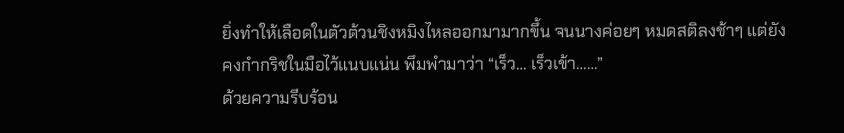ยิ่งทำให้เลือดในตัวต้วนชิงหมิงไหลออกมามากขึ้น จนนางค่อยๆ หมดสติลงช้าๆ แต่ยัง
คงกำกริชในมือไว้แนบแน่น พึมพำมาว่า “เร็ว… เร็วเข้า……”
ด้วยความรีบร้อน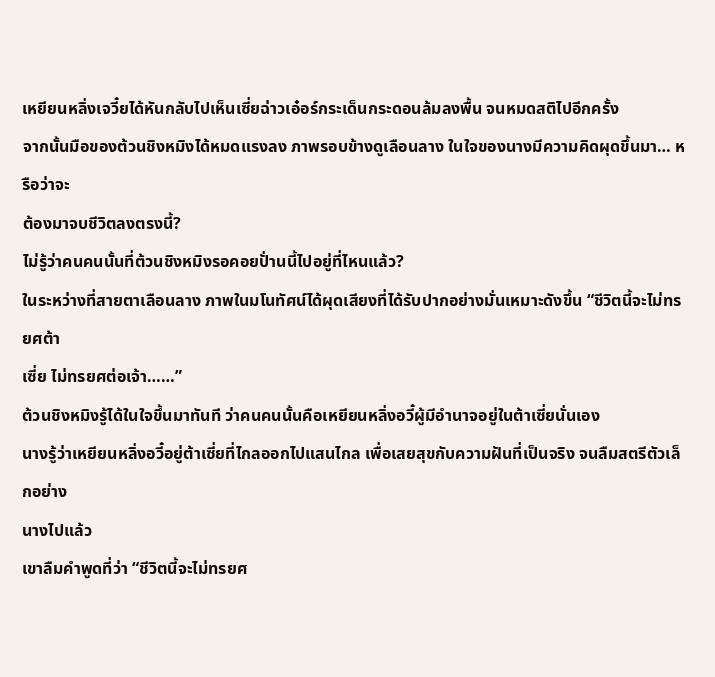เหยียนหลิ่งเจวี๋ยได้หันกลับไปเห็นเซี่ยฉ่าวเอ๋อร์กระเด็นกระดอนล้มลงพื้น จนหมดสติไปอีกครั้ง
จากนั้นมือของต้วนชิงหมิงได้หมดแรงลง ภาพรอบข้างดูเลือนลาง ในใจของนางมีความคิดผุดขึ้นมา… หรือว่าจะ
ต้องมาจบชีวิตลงตรงนี้?
ไม่รู้ว่าคนคนนั้นที่ต้วนชิงหมิงรอคอยปั่านนี้ไปอยู่ที่ไหนแล้ว?
ในระหว่างที่สายตาเลือนลาง ภาพในมโนทัศน์ได้ผุดเสียงที่ได้รับปากอย่างมั่นเหมาะดังขึ้น “ชีวิตนี้จะไม่ทรยศต้า
เซี่ย ไม่ทรยศต่อเจ้า……”
ต้วนชิงหมิงรู้ได้ในใจขึ้นมาทันที ว่าคนคนนั้นคือเหยียนหลิ่งอวี๋ผู้มีอำนาจอยู่ในต้าเซี่ยนั่นเอง
นางรู้ว่าเหยียนหลิ่งอวี๋อยู่ต้าเซี่ยที่ไกลออกไปแสนไกล เพื่อเสยสุขกับความฝันที่เป็นจริง จนลืมสตรีตัวเล็กอย่าง
นางไปแล้ว
เขาลืมคำพูดที่ว่า “ชีวิตนี้จะไม่ทรยศ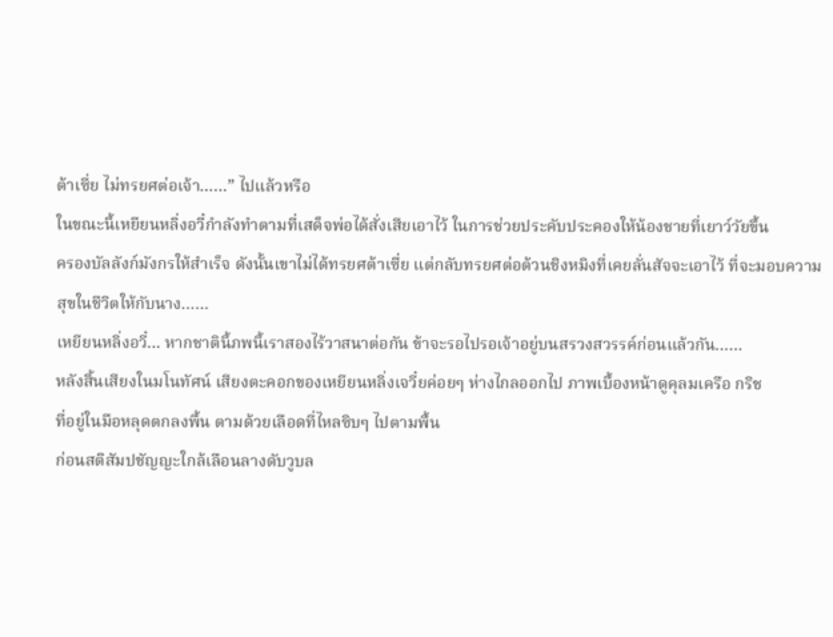ต้าเซี่ย ไม่ทรยศต่อเจ้า……” ไปแล้วหรือ
ในขณะนี้เหยียนหลิ่งอวี๋กำลังทำตามที่เสด็จพ่อได้สั่งเสียเอาไว้ ในการช่วยประคับประคองให้น้องชายที่เยาว์วัยขึ้น
ครองบัลลังก์มังกรให้สำเร็จ ดังนั้นเขาไม่ได้ทรยศต้าเซี่ย แต่กลับทรยศต่อต้วนชิงหมิงที่เคยลั่นสัจจะเอาไว้ ที่จะมอบความ
สุขในชีวิตให้กับนาง……
เหยียนหลิ่งอวี๋… หากชาตินี้ภพนี้เราสองไร้วาสนาต่อกัน ข้าจะรอไปรอเจ้าอยู่บนสรวงสวรรค์ก่อนแล้วกัน……
หลังสิ้นเสียงในมโนทัศน์ เสียงตะคอกของเหยียนหลิ่งเจวี๋ยค่อยๆ ห่างไกลออกไป ภาพเบื้องหน้าดูคุลมเครือ กริช
ที่อยู่ในมือหลุดตกลงพื้น ตามด้วยเลือดที่ไหลซิบๆ ไปตามพื้น
ก่อนสติสัมปชัญญะใกล้เลือนลางดับวูบล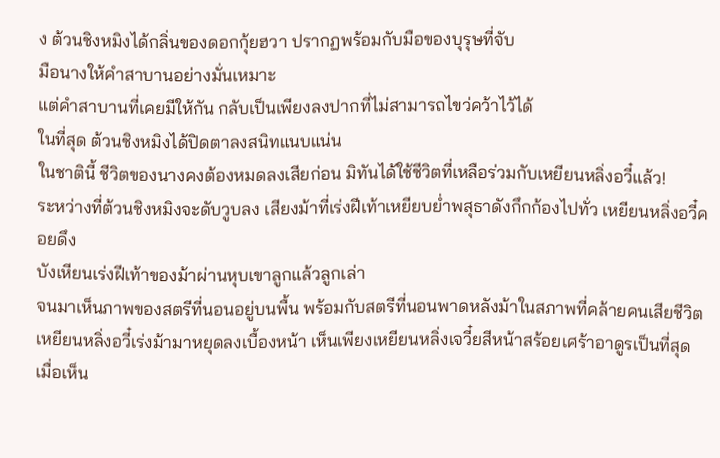ง ต้วนชิงหมิงได้กลิ่นของดอกกุ้ยฮวา ปรากฏพร้อมกับมือของบุรุษที่จับ
มือนางให้คำสาบานอย่างมั่นเหมาะ
แต่คำสาบานที่เคยมีให้กัน กลับเป็นเพียงลงปากที่ไม่สามารถไขว่คว้าไว้ได้
ในที่สุด ต้วนชิงหมิงได้ปิดตาลงสนิทแนบแน่น
ในชาตินี้ ชีวิตของนางคงต้องหมดลงเสียก่อน มิทันได้ใช้ชีวิตที่เหลือร่วมกับเหยียนหลิ่งอวี๋แล้ว!
ระหว่างที่ต้วนชิงหมิงจะดับวูบลง เสียงม้าที่เร่งฝีเท้าเหยียบยํ่าพสุธาดังกึกก้องไปทั่ว เหยียนหลิ่งอวี๋คอยดึง
บังเหียนเร่งฝีเท้าของม้าผ่านหุบเขาลูกแล้วลูกเล่า
จนมาเห็นภาพของสตรีที่นอนอยู่บนพื้น พร้อมกับสตรีที่นอนพาดหลังม้าในสภาพที่คล้ายคนเสียชีวิต
เหยียนหลิ่งอวี๋เร่งม้ามาหยุดลงเบื้องหน้า เห็นเพียงเหยียนหลิ่งเจวี๋ยสีหน้าสร้อยเศร้าอาดูรเป็นที่สุด
เมื่อเห็น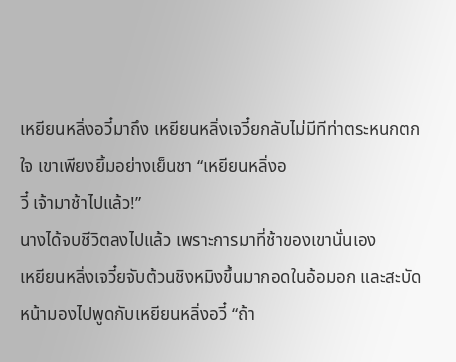เหยียนหลิ่งอวี๋มาถึง เหยียนหลิ่งเจวี๋ยกลับไม่มีทีท่าตระหนกตกใจ เขาเพียงยิ้มอย่างเย็นชา “เหยียนหลิ่งอ
วี๋ เจ้ามาช้าไปแล้ว!”
นางได้จบชีวิตลงไปแล้ว เพราะการมาที่ช้าของเขานั่นเอง
เหยียนหลิ่งเจวี๋ยจับต้วนชิงหมิงขึ้นมากอดในอ้อมอก และสะบัดหน้ามองไปพูดกับเหยียนหลิ่งอวี๋ “ถ้า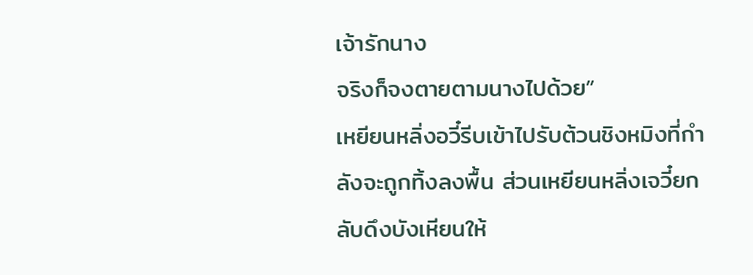เจ้ารักนาง
จริงก็จงตายตามนางไปด้วย”
เหยียนหลิ่งอวี๋รีบเข้าไปรับต้วนชิงหมิงที่กำลังจะถูกทิ้งลงพื้น ส่วนเหยียนหลิ่งเจวี๋ยกลับดึงบังเหียนให้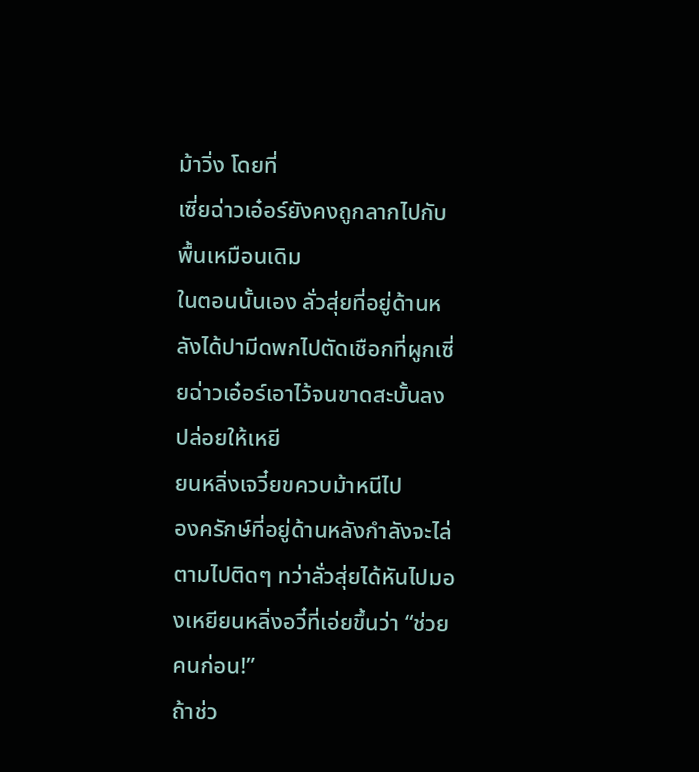ม้าวิ่ง โดยที่
เซี่ยฉ่าวเอ๋อร์ยังคงถูกลากไปกับพื้นเหมือนเดิม
ในตอนนั้นเอง ลั่วสุ่ยที่อยู่ด้านหลังได้ปามีดพกไปตัดเชือกที่ผูกเซี่ยฉ่าวเอ๋อร์เอาไว้จนขาดสะบั้นลง ปล่อยให้เหยี
ยนหลิ่งเจวี๋ยขควบม้าหนีไป
องครักษ์ที่อยู่ด้านหลังกำลังจะไล่ตามไปติดๆ ทว่าลั่วสุ่ยได้หันไปมองเหยียนหลิ่งอวี๋ที่เอ่ยขึ้นว่า “ช่วยคนก่อน!”
ถ้าช่ว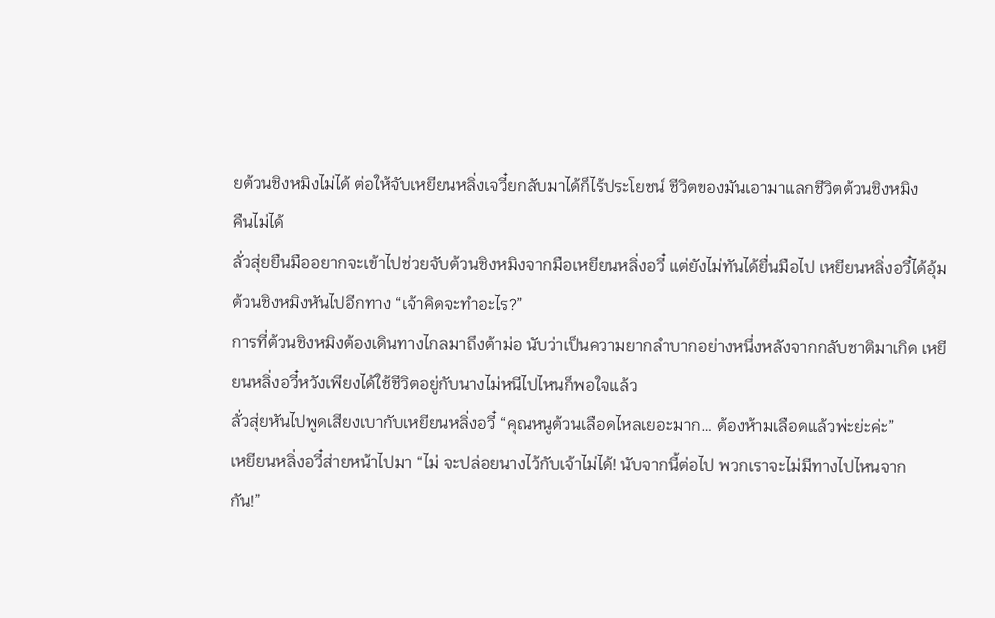ยต้วนชิงหมิงไม่ได้ ต่อให้จับเหยียนหลิ่งเจวี๋ยกลับมาได้ก็ไร้ประโยชน์ ชีวิตของมันเอามาแลกชีวิตต้วนชิงหมิง
คืนไม่ได้
ลั่วสุ่ยยืนมืออยากจะเข้าไปช่วยจับต้วนชิงหมิงจากมือเหยียนหลิ่งอวี๋ แต่ยังไม่ทันได้ยื่นมือไป เหยียนหลิ่งอวี๋ได้อุ้ม
ต้วนชิงหมิงหันไปอีกทาง “เจ้าคิดจะทำอะไร?”
การที่ต้วนชิงหมิงต้องเดินทางไกลมาถึงต้าม่อ นับว่าเป็นความยากลำบากอย่างหนึ่งหลังจากกลับชาติมาเกิด เหยี
ยนหลิ่งอวี๋หวังเพียงได้ใช้ชีวิตอยู่กับนางไม่หนีไปไหนก็พอใจแล้ว
ลั่วสุ่ยหันไปพูดเสียงเบากับเหยียนหลิ่งอวี๋ “คุณหนูต้วนเลือดไหลเยอะมาก… ต้องห้ามเลือดแล้วพ่ะย่ะค่ะ”
เหยียนหลิ่งอวี๋ส่ายหน้าไปมา “ไม่ จะปล่อยนางไว้กับเจ้าไม่ได้! นับจากนี้ต่อไป พวกเราจะไม่มีทางไปไหนจาก
กัน!”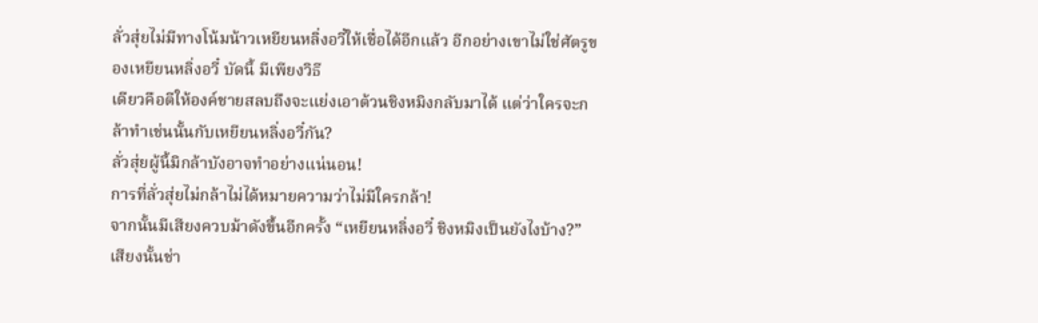ลั่วสุ่ยไม่มีทางโน้มน้าวเหยียนหลิ่งอวี๋ให้เชื่อได้อีกแล้ว อีกอย่างเขาไม่ใช่ศัตรูของเหยียนหลิ่งอวี๋ บัดนี้ มีเพียงวิธี
เดียวคือตีให้องค์ชายสลบถึงจะแย่งเอาต้วนชิงหมิงกลับมาได้ แต่ว่าใครจะกล้าทำเช่นนั้นกับเหยียนหลิ่งอวี๋กัน?
ลั่วสุ่ยผู้นี้มิกล้าบังอาจทำอย่างแน่นอน!
การที่ลั่วสุ่ยไม่กล้าไม่ได้หมายความว่าไม่มีใครกล้า!
จากนั้นมีเสียงควบม้าดังขึ้นอีกครั้ง “เหยียนหลิ่งอวี๋ ชิงหมิงเป็นยังไงบ้าง?”
เสียงนั้นช่า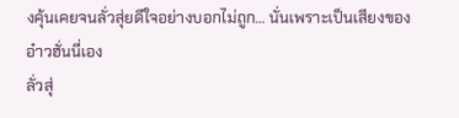งคุ้นเคยจนลั่วสุ่ยดีใจอย่างบอกไม่ถูก… นั่นเพราะเป็นเสียงของอ๋าวฮั่นนี่เอง
ลั่วสุ่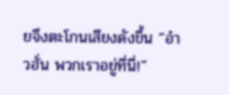ยจึงตะโกนเสียงดังขึ้น “อ๋าวฮั่น พวกเราอยู่ที่นี่!”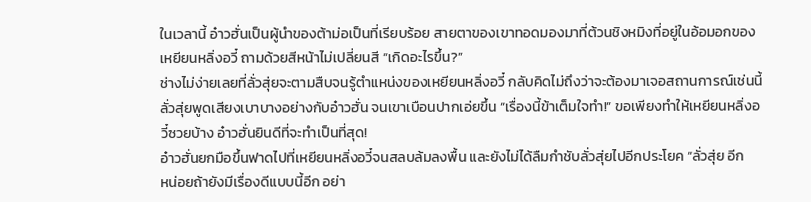ในเวลานี้ อ๋าวฮั่นเป็นผู้นำของต้าม่อเป็นที่เรียบร้อย สายตาของเขาทอดมองมาที่ต้วนชิงหมิงที่อยู่ในอ้อมอกของ
เหยียนหลิ่งอวี๋ ถามด้วยสีหน้าไม่เปลี่ยนสี “เกิดอะไรขึ้น?”
ช่างไม่ง่ายเลยที่ลั่วสุ่ยจะตามสืบจนรู้ตำแหน่งของเหยียนหลิ่งอวี๋ กลับคิดไม่ถึงว่าจะต้องมาเจอสถานการณ์เช่นนี้
ลั่วสุ่ยพูดเสียงเบาบางอย่างกับอ๋าวฮั่น จนเขาเบือนปากเอ่ยขึ้น “เรื่องนี้ข้าเต็มใจทำ!” ขอเพียงทำให้เหยียนหลิ่งอ
วี๋ซวยบ้าง อ๋าวฮั่นยินดีที่จะทำเป็นที่สุด!
อ๋าวฮั่นยกมือขึ้นฟาดไปที่เหยียนหลิ่งอวี๋จนสลบล้มลงพื้น และยังไม่ได้ลืมกำชับลั่วสุ่ยไปอีกประโยค “ลั่วสุ่ย อีก
หน่อยถ้ายังมีเรื่องดีแบบนี้อีก อย่า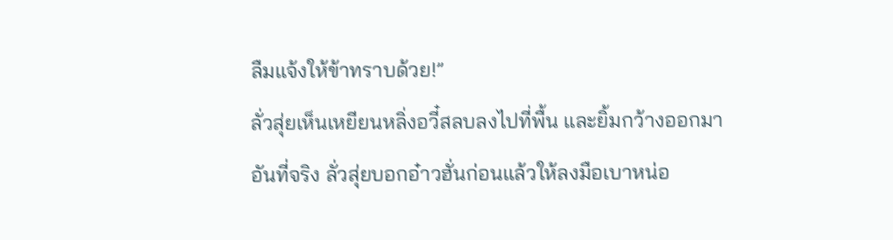ลืมแจ้งให้ข้าทราบด้วย!”
ลั่วสุ่ยเห็นเหยียนหลิ่งอวี๋สลบลงไปที่พื้น และยิ้มกว้างออกมา
อันที่จริง ลั่วสุ่ยบอกอ๋าวฮั่นก่อนแล้วให้ลงมือเบาหน่อ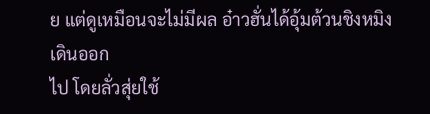ย แต่ดูเหมือนจะไม่มีผล อ๋าวฮั่นได้อุ้มต้วนชิงหมิงเดินออก
ไป โดยลั่วสุ่ยใช้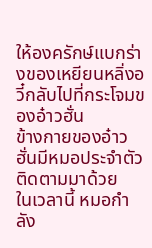ให้องครักษ์แบกร่างของเหยียนหลิ่งอวี๋กลับไปที่กระโจมของอ๋าวฮั่น
ข้างกายของอ๋าวฮั่นมีหมอประจำตัวติดตามมาด้วย
ในเวลานี้ หมอกำลัง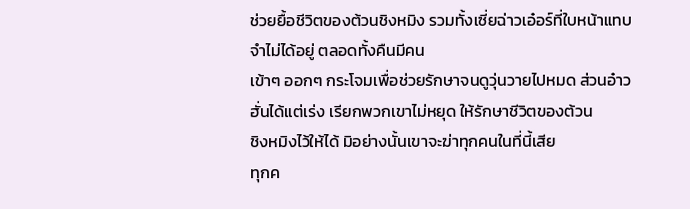ช่วยยื้อชีวิตของต้วนชิงหมิง รวมทั้งเซี่ยฉ่าวเอ๋อร์ที่ใบหน้าแทบจำไม่ได้อยู่ ตลอดทั้งคืนมีคน
เข้าๆ ออกๆ กระโจมเพื่อช่วยรักษาจนดูวุ่นวายไปหมด ส่วนอ๋าวฮั่นได้แต่เร่ง เรียกพวกเขาไม่หยุด ให้รักษาชีวิตของต้วน
ชิงหมิงไว้ให้ได้ มิอย่างนั้นเขาจะฆ่าทุกคนในที่นี้เสีย
ทุกค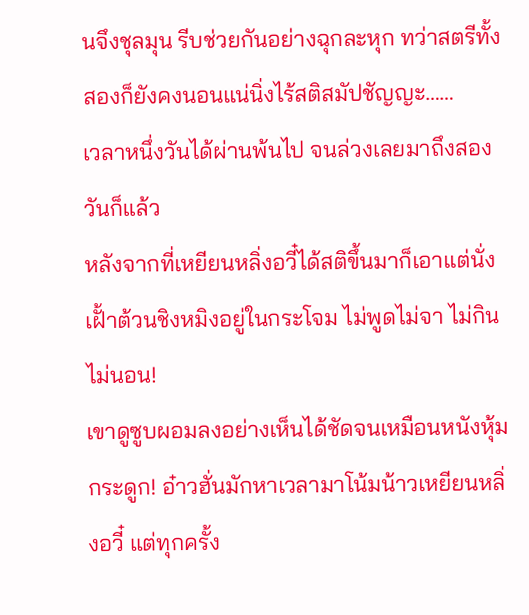นจึงชุลมุน รีบช่วยกันอย่างฉุกละหุก ทว่าสตรีทั้งสองก็ยังคงนอนแน่นิ่งไร้สติสมัปชัญญะ……
เวลาหนึ่งวันได้ผ่านพ้นไป จนล่วงเลยมาถึงสองวันก็แล้ว
หลังจากที่เหยียนหลิ่งอวี๋ได้สติขึ้นมาก็เอาแต่นั่งเฝั้าต้วนชิงหมิงอยู่ในกระโจม ไม่พูดไม่จา ไม่กินไม่นอน!
เขาดูซูบผอมลงอย่างเห็นได้ชัดจนเหมือนหนังหุ้มกระดูก! อ๋าวฮั่นมักหาเวลามาโน้มน้าวเหยียนหลิ่งอวี๋ แต่ทุกครั้ง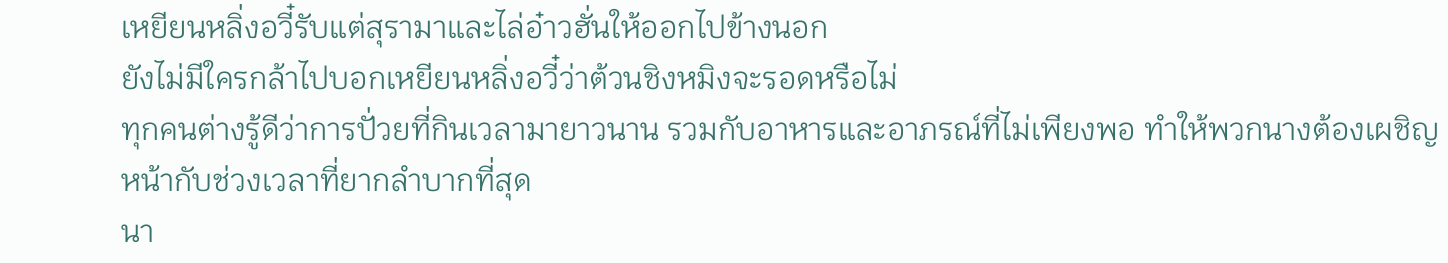เหยียนหลิ่งอวี๋รับแต่สุรามาและไล่อ๋าวฮั่นให้ออกไปข้างนอก
ยังไม่มีใครกล้าไปบอกเหยียนหลิ่งอวี๋ว่าต้วนชิงหมิงจะรอดหรือไม่
ทุกคนต่างรู้ดีว่าการปั่วยที่กินเวลามายาวนาน รวมกับอาหารและอาภรณ์ที่ไม่เพียงพอ ทำให้พวกนางต้องเผชิญ
หน้ากับช่วงเวลาที่ยากลำบากที่สุด
นา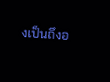งเป็นถึงอ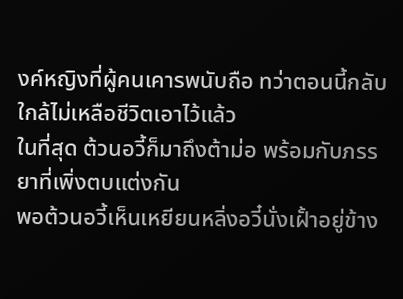งค์หญิงที่ผู้คนเคารพนับถือ ทว่าตอนนี้กลับใกล้ไม่เหลือชีวิตเอาไว้แล้ว
ในที่สุด ต้วนอวี้ก็มาถึงต้าม่อ พร้อมกับภรรยาที่เพิ่งตบแต่งกัน
พอต้วนอวี้เห็นเหยียนหลิ่งอวี๋นั่งเฝั้าอยู่ข้าง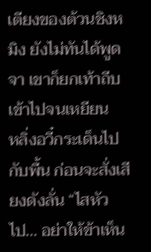เตียงของต้วนชิงหมิง ยังไม่ทันได้พูดจา เขาก็ยกเท้าถีบเข้าไปจนเหยียน
หลิ่งอวี๋กระเด็นไปกับพื้น ก่อนจะสั่งเสียงดังลั่น “ไสหัวไป… อย่าให้ข้าเห็น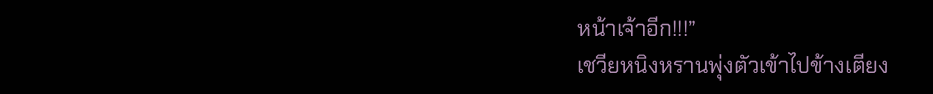หน้าเจ้าอีก!!!”
เชวียหนิงหรานพุ่งตัวเข้าไปข้างเตียง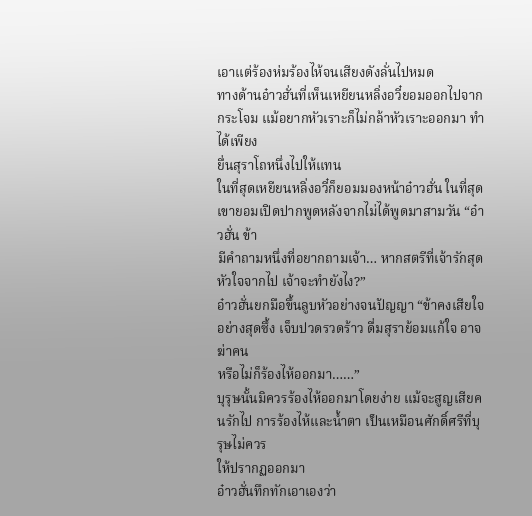เอาแต่ร้องห่มร้องไห้จนเสียงดังลั่นไปหมด
ทางด้านอ๋าวฮั่นที่เห็นเหยียนหลิ่งอวี๋ยอมออกไปจากกระโจม แม้อยากหัวเราะก็ไม่กล้าหัวเราะออกมา ทำได้เพียง
ยื่นสุราโถหนึ่งไปให้แทน
ในที่สุดเหยียนหลิ่งอวี๋ก็ยอมมองหน้าอ๋าวฮั่น ในที่สุดเขายอมเปิดปากพูดหลังจากไม่ได้พูดมาสามวัน “อ๋าวฮั่น ข้า
มีคำถามหนึ่งที่อยากถามเจ้า… หากสตรีที่เจ้ารักสุดหัวใจจากไป เจ้าจะทำยังไง?”
อ๋าวฮั่นยกมือขึ้นลูบหัวอย่างจนปัญญา “ข้าคงเสียใจอย่างสุดซึ้ง เจ็บปวดรวดร้าว ดื่มสุราย้อมแก้ใจ อาจฆ่าคน
หรือไม่ก็ร้องไห้ออกมา……”
บุรุษนั้นมิควรร้องไห้ออกมาโดยง่าย แม้จะสูญเสียคนรักไป การร้องไห้และนํ้าตา เป็นเหมือนศักดิ์ศรีที่บุรุษไม่ควร
ให้ปรากฏออกมา
อ๋าวฮั่นทึกทักเอาเองว่า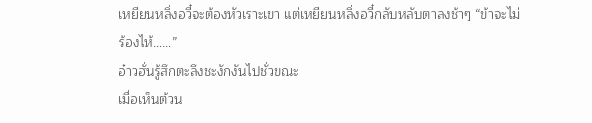เหยียนหลิ่งอวี๋จะต้องหัวเราะเขา แต่เหยียนหลิ่งอวี๋กลับหลับตาลงช้าๆ “ข้าจะไม่
ร้องไห้……”
อ๋าวฮั่นรู้สึกตะลึงชะงักงันไปชั่วขณะ
เมื่อเห็นต้วน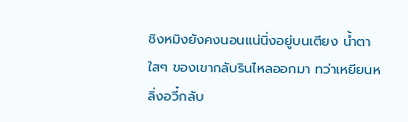ชิงหมิงยังคงนอนแน่นิ่งอยู่บนเตียง นํ้าตาใสๆ ของเขากลับรินไหลออกมา ทว่าเหยียนหลิ่งอวี๋กลับ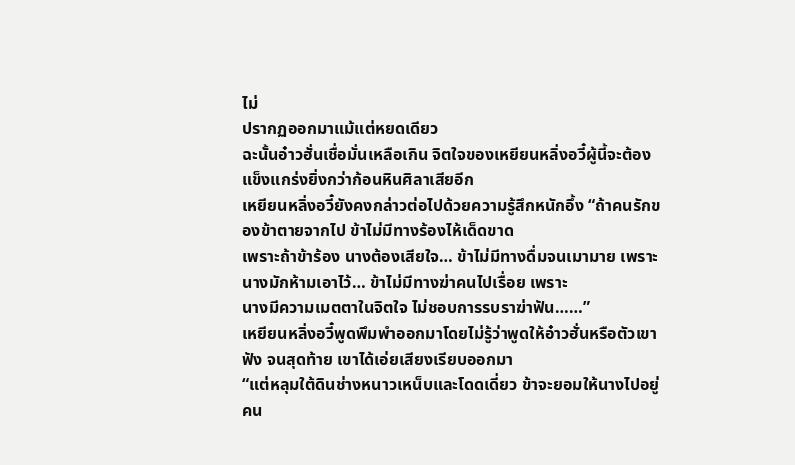ไม่
ปรากฏออกมาแม้แต่หยดเดียว
ฉะนั้นอ๋าวฮั่นเชื่อมั่นเหลือเกิน จิตใจของเหยียนหลิ่งอวี๋ผู้นี้จะต้องแข็งแกร่งยิ่งกว่าก้อนหินศิลาเสียอีก
เหยียนหลิ่งอวี๋ยังคงกล่าวต่อไปด้วยความรู้สึกหนักอึ้ง “ถ้าคนรักของข้าตายจากไป ข้าไม่มีทางร้องไห้เด็ดขาด
เพราะถ้าข้าร้อง นางต้องเสียใจ… ข้าไม่มีทางดื่มจนเมามาย เพราะนางมักห้ามเอาไว้… ข้าไม่มีทางฆ่าคนไปเรื่อย เพราะ
นางมีความเมตตาในจิตใจ ไม่ชอบการรบราฆ่าฟัน……”
เหยียนหลิ่งอวี๋พูดพึมพำออกมาโดยไม่รู้ว่าพูดให้อ๋าวฮั่นหรือตัวเขาฟัง จนสุดท้าย เขาได้เอ่ยเสียงเรียบออกมา
“แต่หลุมใต้ดินช่างหนาวเหน็บและโดดเดี่ยว ข้าจะยอมให้นางไปอยู่คน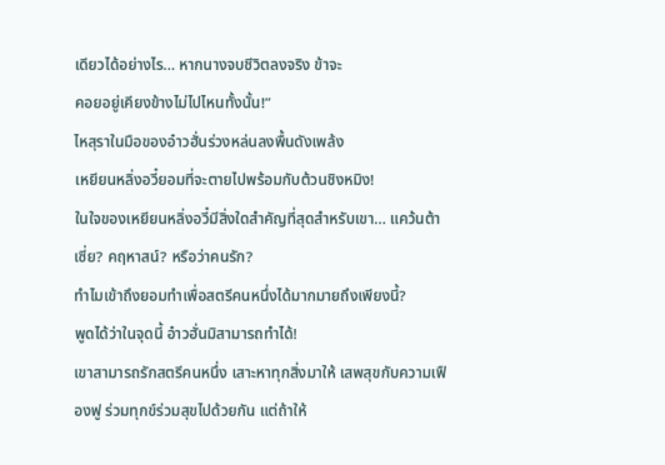เดียวได้อย่างไร… หากนางจบชีวิตลงจริง ข้าจะ
คอยอยู่เคียงข้างไม่ไปไหนทั้งนั้น!”
ไหสุราในมือของอ๋าวฮั่นร่วงหล่นลงพื้นดังเพล้ง
เหยียนหลิ่งอวี๋ยอมที่จะตายไปพร้อมกับต้วนชิงหมิง!
ในใจของเหยียนหลิ่งอวี๋มีสิ่งใดสำคัญที่สุดสำหรับเขา… แคว้นต้าเซี่ย? คฤหาสน์? หรือว่าคนรัก?
ทำไมเข้าถึงยอมทำเพื่อสตรีคนหนึ่งได้มากมายถึงเพียงนี้?
พูดได้ว่าในจุดนี้ อ๋าวฮั่นมิสามารถทำได้!
เขาสามารถรักสตรีคนหนึ่ง เสาะหาทุกสิ่งมาให้ เสพสุขกับความเฟืองฟู ร่วมทุกข์ร่วมสุขไปด้วยกัน แต่ถ้าให้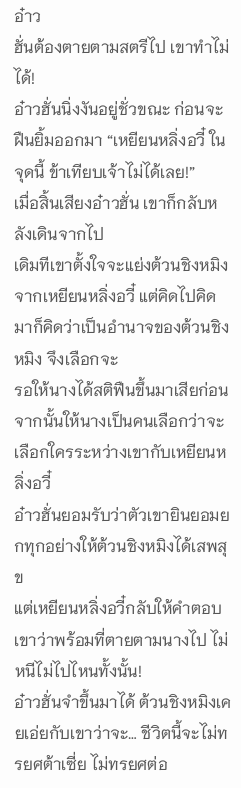อ๋าว
ฮั่นต้องตายตามสตรีไป เขาทำไม่ได้!
อ๋าวฮั่นนิ่งงันอยู่ชั่วขณะ ก่อนจะฝืนยิ้มออกมา “เหยียนหลิ่งอวี๋ ในจุดนี้ ข้าเทียบเจ้าไม่ได้เลย!”
เมื่อสิ้นเสียงอ๋าวฮั่น เขาก็กลับหลังเดินจากไป
เดิมทีเขาตั้งใจจะแย่งต้วนชิงหมิงจากเหยียนหลิ่งอวี๋ แต่คิดไปคิดมาก็คิดว่าเป็นอำนาจของต้วนชิงหมิง จึงเลือกจะ
รอให้นางได้สติฟืนขึ้นมาเสียก่อน จากนั้นให้นางเป็นคนเลือกว่าจะเลือกใครระหว่างเขากับเหยียนหลิ่งอวี๋
อ๋าวฮั่นยอมรับว่าตัวเขายินยอมยกทุกอย่างให้ต้วนชิงหมิงได้เสพสุข
แต่เหยียนหลิ่งอวี๋กลับให้คำตอบเขาว่าพร้อมที่ตายตามนางไป ไม่หนีไม่ไปไหนทั้งนั้น!
อ๋าวฮั่นจำขึ้นมาได้ ต้วนชิงหมิงเคยเอ่ยกับเขาว่าจะ… ชีวิตนี้จะไม่ทรยศต้าเซี่ย ไม่ทรยศต่อ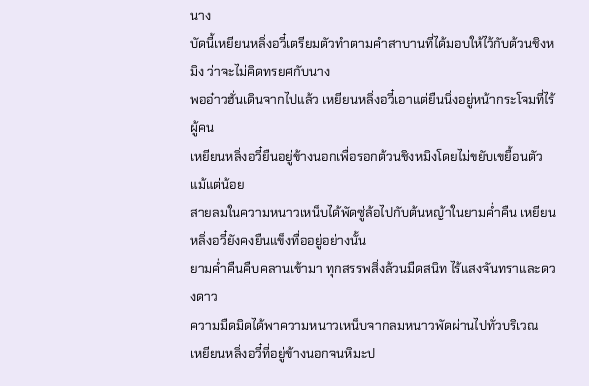นาง
บัดนี้เหยียนหลิ่งอวี๋เตรียมตัวทำตามคำสาบานที่ได้มอบให้ไว้กับต้วนชิงหมิง ว่าจะไม่คิดทรยศกับนาง
พออ๋าวฮั่นเดินจากไปแล้ว เหยียนหลิ่งอวี๋เอาแต่ยืนนิ่งอยู่หน้ากระโจมที่ไร้ผู้คน
เหยียนหลิ่งอวี๋ยืนอยู่ข้างนอกเพื่อรอกต้วนชิงหมิงโดยไม่ขยับเขยื้อนตัวแม้แต่น้อย
สายลมในความหนาวเหน็บได้พัดซู่ล้อไปกับต้นหญ้าในยามคํ่าคืน เหยียนหลิ่งอวี๋ยังคงยืนแข็งทื่ออยู่อย่างนั้น
ยามคํ่าคืนคืบคลานเข้ามา ทุกสรรพสิ่งล้วนมืดสนิท ไร้แสงจันทราและดวงดาว
ความมืดมิดได้พาความหนาวเหน็บจากลมหนาวพัดผ่านไปทั่วบริเวณ
เหยียนหลิ่งอวี๋ที่อยู่ข้างนอกจนหิมะป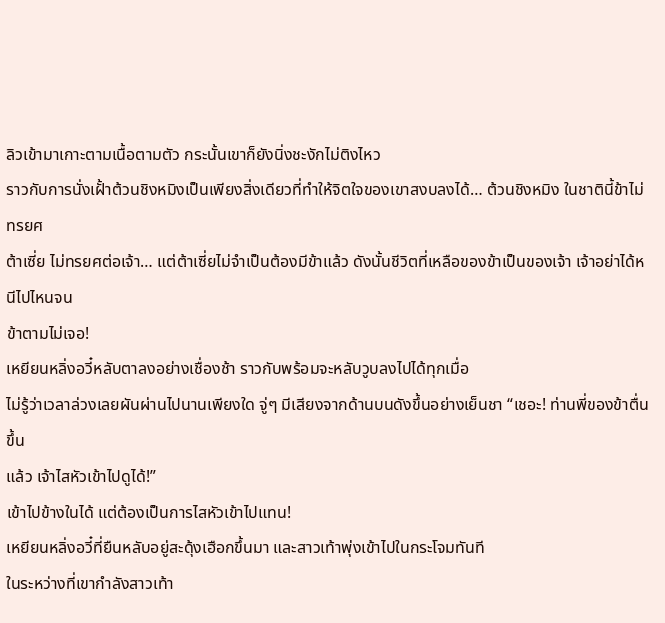ลิวเข้ามาเกาะตามเนื้อตามตัว กระนั้นเขาก็ยังนิ่งชะงักไม่ติงไหว
ราวกับการนั่งเฝั้าต้วนชิงหมิงเป็นเพียงสิ่งเดียวที่ทำให้จิตใจของเขาสงบลงได้… ต้วนชิงหมิง ในชาตินี้ข้าไม่ทรยศ
ต้าเซี่ย ไม่ทรยศต่อเจ้า… แต่ต้าเซี่ยไม่จำเป็นต้องมีข้าแล้ว ดังนั้นชีวิตที่เหลือของข้าเป็นของเจ้า เจ้าอย่าได้หนีไปไหนจน
ข้าตามไม่เจอ!
เหยียนหลิ่งอวี๋หลับตาลงอย่างเชื่องช้า ราวกับพร้อมจะหลับวูบลงไปได้ทุกเมื่อ
ไม่รู้ว่าเวลาล่วงเลยผันผ่านไปนานเพียงใด จู่ๆ มีเสียงจากด้านบนดังขึ้นอย่างเย็นชา “เชอะ! ท่านพี่ของข้าตื่นขึ้น
แล้ว เจ้าไสหัวเข้าไปดูได้!”
เข้าไปข้างในได้ แต่ต้องเป็นการไสหัวเข้าไปแทน!
เหยียนหลิ่งอวี๋ที่ยืนหลับอยู่สะดุ้งเฮือกขึ้นมา และสาวเท้าพุ่งเข้าไปในกระโจมทันที
ในระหว่างที่เขากำลังสาวเท้า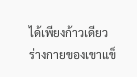ได้เพียงก้าวเดียว ร่างกายของเขาแข็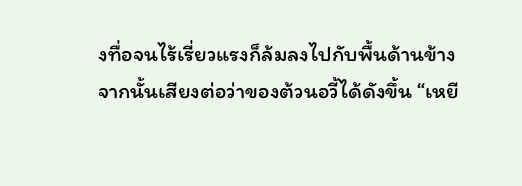งทื่อจนไร้เรี่ยวแรงก็ล้มลงไปกับพื้นด้านข้าง
จากนั้นเสียงต่อว่าของต้วนอวี้ได้ดังขึ้น “เหยี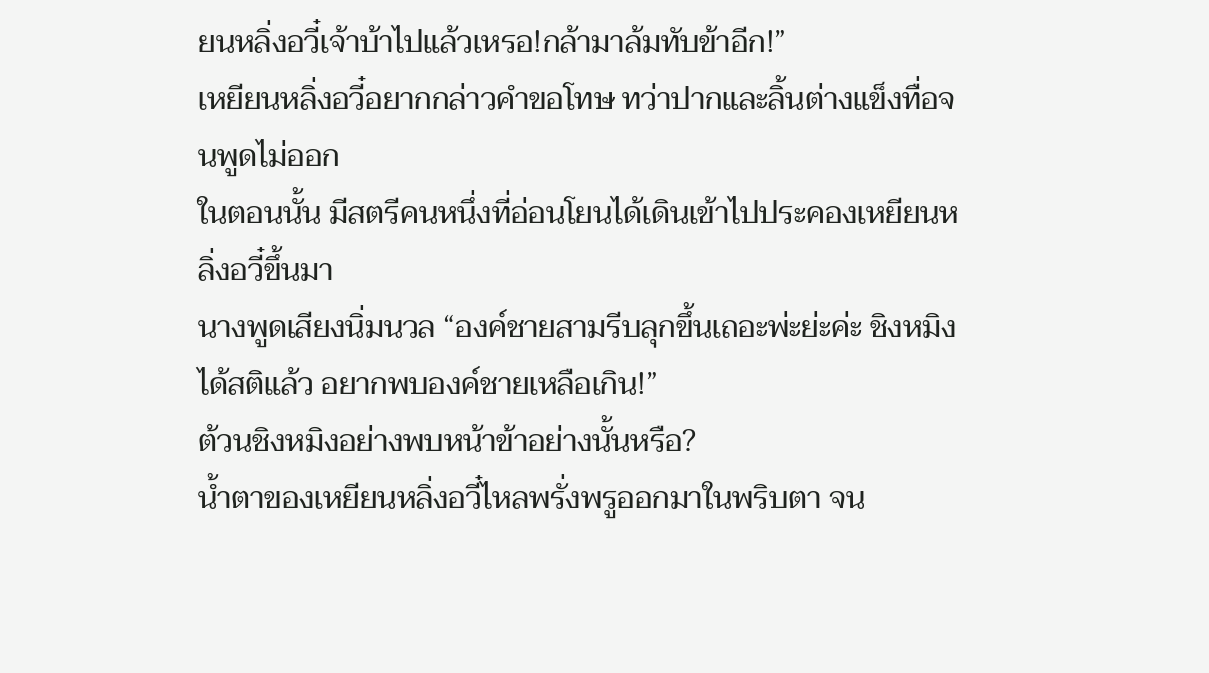ยนหลิ่งอวี๋เจ้าบ้าไปแล้วเหรอ!กล้ามาล้มทับข้าอีก!”
เหยียนหลิ่งอวี๋อยากกล่าวคำขอโทษ ทว่าปากและลิ้นต่างแข็งทื่อจนพูดไม่ออก
ในตอนนั้น มีสตรีคนหนึ่งที่อ่อนโยนได้เดินเข้าไปประคองเหยียนหลิ่งอวี๋ขึ้นมา
นางพูดเสียงนิ่มนวล “องค์ชายสามรีบลุกขึ้นเถอะพ่ะย่ะค่ะ ชิงหมิงได้สติแล้ว อยากพบองค์ชายเหลือเกิน!”
ต้วนชิงหมิงอย่างพบหน้าข้าอย่างนั้นหรือ?
นํ้าตาของเหยียนหลิ่งอวี๋ไหลพรั่งพรูออกมาในพริบตา จน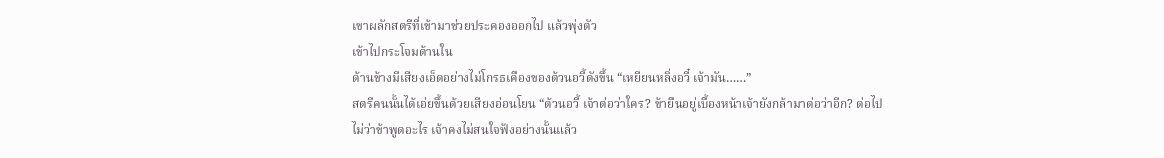เขาผลักสตรีที่เข้ามาช่วยประคองออกไป แล้วพุ่งตัว
เข้าไปกระโจมด้านใน
ด้านข้างมีเสียงเอ็ดอย่างไม่โกรธเคืองของต้วนอวี้ดังขึ้น “เหยียนหลิ่งอวี๋ เจ้ามัน……”
สตรีคนนั้นได้เอ่ยขึ้นด้วยเสียงอ่อนโยน “ต้วนอวี้ เจ้าต่อว่าใคร? ข้ายืนอยู่เบื้องหน้าเจ้ายังกล้ามาต่อว่าอีก? ต่อไป
ไม่ว่าข้าพูดอะไร เจ้าคงไม่สนใจฟังอย่างนั้นแล้ว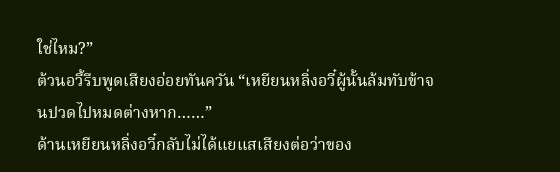ใช่ไหม?”
ต้วนอวี้รีบพูดเสียงอ่อยทันควัน “เหยียนหลิ่งอวี๋ผู้นั้นล้มทับข้าจนปวดไปหมดต่างหาก……”
ด้านเหยียนหลิ่งอวี๋กลับไม่ได้แยแสเสียงต่อว่าของ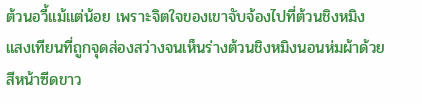ต้วนอวี้แม้แต่น้อย เพราะจิตใจของเขาจับจ้องไปที่ต้วนชิงหมิง
แสงเทียนที่ถูกจุดส่องสว่างจนเห็นร่างต้วนชิงหมิงนอนห่มผ้าด้วยสีหน้าซีดขาว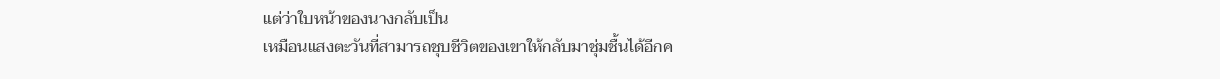แต่ว่าใบหน้าของนางกลับเป็น
เหมือนแสงตะวันที่สามารถชุบชีวิตของเขาให้กลับมาชุ่มชื้นได้อีกค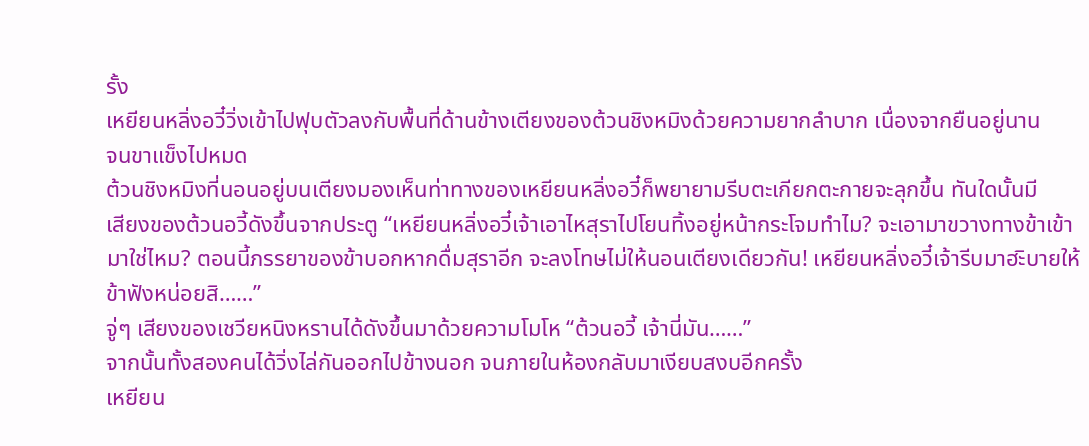รั้ง
เหยียนหลิ่งอวี๋วิ่งเข้าไปฟุบตัวลงกับพื้นที่ด้านข้างเตียงของต้วนชิงหมิงด้วยความยากลำบาก เนื่องจากยืนอยู่นาน
จนขาแข็งไปหมด
ต้วนชิงหมิงที่นอนอยู่บนเตียงมองเห็นท่าทางของเหยียนหลิ่งอวี๋ก็พยายามรีบตะเกียกตะกายจะลุกขึ้น ทันใดนั้นมี
เสียงของต้วนอวี้ดังขึ้นจากประตู “เหยียนหลิ่งอวี๋เจ้าเอาไหสุราไปโยนทิ้งอยู่หน้ากระโจมทำไม? จะเอามาขวางทางข้าเข้า
มาใช่ไหม? ตอนนี้ภรรยาของข้าบอกหากดื่มสุราอีก จะลงโทษไม่ให้นอนเตียงเดียวกัน! เหยียนหลิ่งอวี๋เจ้ารีบมาฮะิบายให้
ข้าฟังหน่อยสิ……”
จู่ๆ เสียงของเชวียหนิงหรานได้ดังขึ้นมาด้วยความโมโห “ต้วนอวี้ เจ้านี่มัน……”
จากนั้นทั้งสองคนได้วิ่งไล่กันออกไปข้างนอก จนภายในห้องกลับมาเงียบสงบอีกครั้ง
เหยียน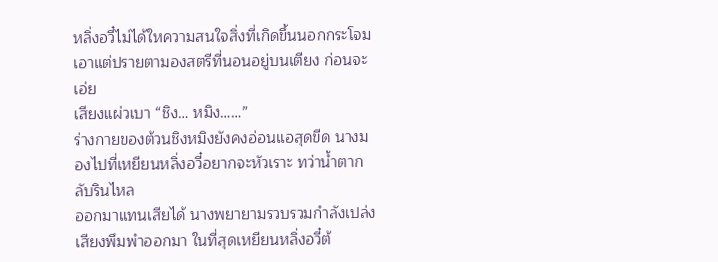หลิ่งอวี๋ไม่ได้ใหความสนใจสิ่งที่เกิดขึ้นนอกกระโจม เอาแต่ปรายตามองสตรีที่นอนอยู่บนเตียง ก่อนจะเอ่ย
เสียงแผ่วเบา “ชิง… หมิง……”
ร่างกายของต้วนชิงหมิงยังคงอ่อนแอสุดขีด นางมองไปที่เหยียนหลิ่งอวี๋อยากจะหัวเราะ ทว่านํ้าตากลับรินไหล
ออกมาแทนเสียได้ นางพยายามรวบรวมกำลังเปล่งเสียงพึมพำออกมา ในที่สุดเหยียนหลิ่งอวี๋ต้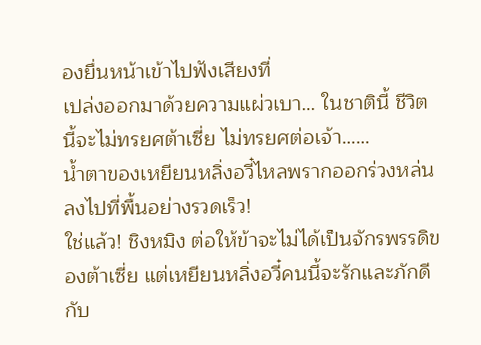องยื่นหน้าเข้าไปฟังเสียงที่
เปล่งออกมาด้วยความแผ่วเบา… ในชาตินี้ ชีวิตนี้จะไม่ทรยศต้าเซี่ย ไม่ทรยศต่อเจ้า……
นํ้าตาของเหยียนหลิ่งอวี๋ไหลพรากออกร่วงหล่นลงไปที่พื้นอย่างรวดเร็ว!
ใช่แล้ว! ชิงหมิง ต่อให้ข้าจะไม่ได้เป็นจักรพรรดิของต้าเซี่ย แต่เหยียนหลิ่งอวี๋คนนี้จะรักและภักดีกับ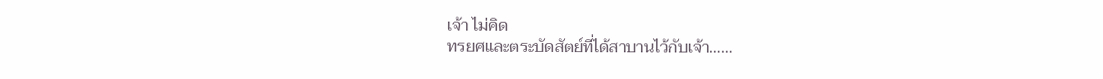เจ้า ไม่คิด
ทรยศและตระบัดสัตย์ที่ได้สาบานไว้กับเจ้า……